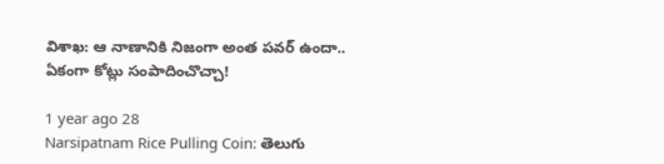విశాఖ: ఆ నాణానికి నిజంగా అంత పవర్ ఉందా.. ఏకంగా కోట్లు సంపాదించొచ్చా!

1 year ago 28
Narsipatnam Rice Pulling Coin: తెలుగు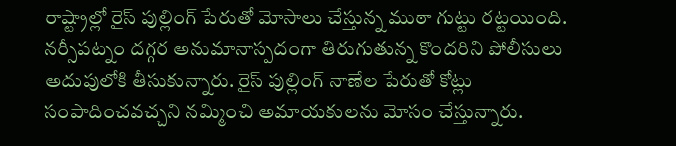రాష్ట్రాల్లో రైస్ పుల్లింగ్ పేరుతో మోసాలు చేస్తున్న ముఠా గుట్టు రట్టయింది. నర్సీపట్నం దగ్గర అనుమానాస్పదంగా తిరుగుతున్న కొందరిని పోలీసులు అదుపులోకి తీసుకున్నారు. రైస్ పుల్లింగ్ నాణేల పేరుతో కోట్లు సంపాదించవచ్చని నమ్మించి అమాయకులను మోసం చేస్తున్నారు.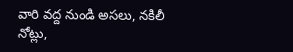వారి వద్ద నుండి అసలు, నకిలీ నోట్లు,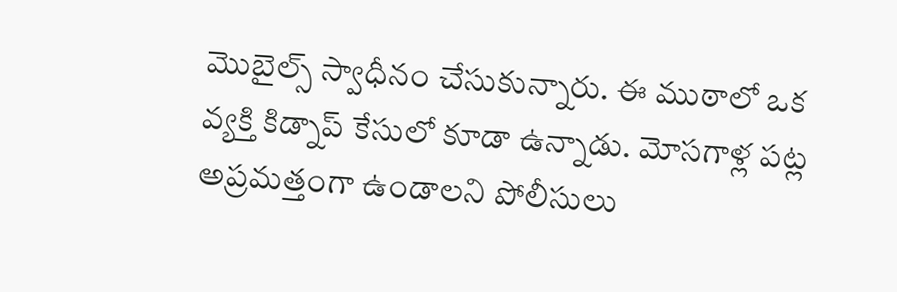మొబైల్స్ స్వాధీనం చేసుకున్నారు. ఈ ముఠాలో ఒక వ్యక్తి కిడ్నాప్ కేసులో కూడా ఉన్నాడు. మోసగాళ్ల పట్ల అప్రమత్తంగా ఉండాలని పోలీసులు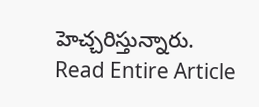హెచ్చరిస్తున్నారు.
Read Entire Article